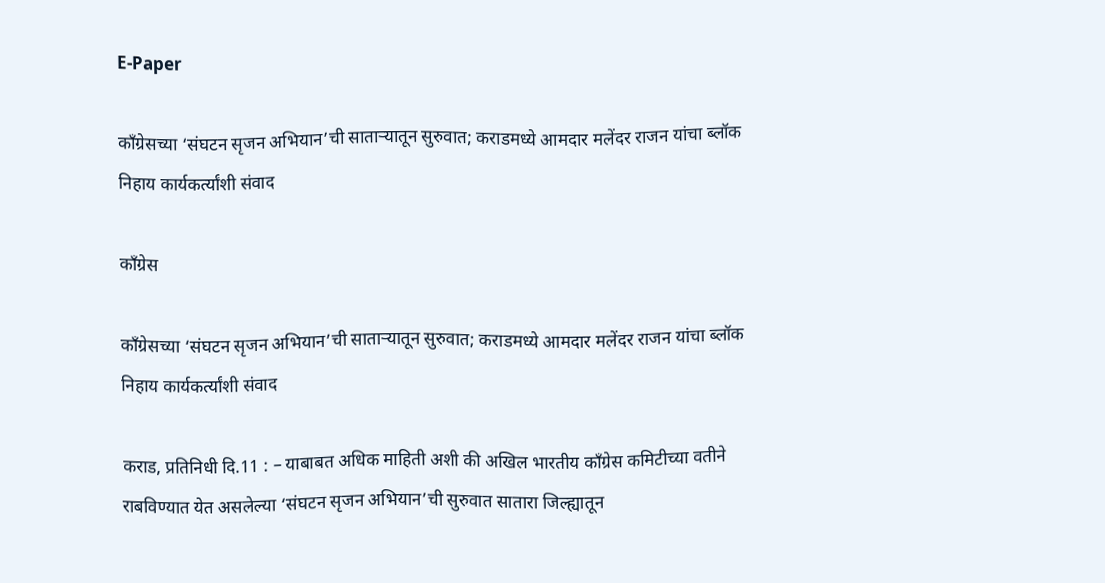E-Paper

काँग्रेसच्या ‘संघटन सृजन अभियान’ची साताऱ्यातून सुरुवात; कराडमध्ये आमदार मलेंदर राजन यांचा ब्लॉक निहाय कार्यकर्त्यांशी संवाद

काँग्रेस

काँग्रेसच्या ‘संघटन सृजन अभियान’ची साताऱ्यातून सुरुवात; कराडमध्ये आमदार मलेंदर राजन यांचा ब्लॉक निहाय कार्यकर्त्यांशी संवाद

कराड, प्रतिनिधी दि.11 : – याबाबत अधिक माहिती अशी की अखिल भारतीय काँग्रेस कमिटीच्या वतीने राबविण्यात येत असलेल्या ‘संघटन सृजन अभियान’ची सुरुवात सातारा जिल्ह्यातून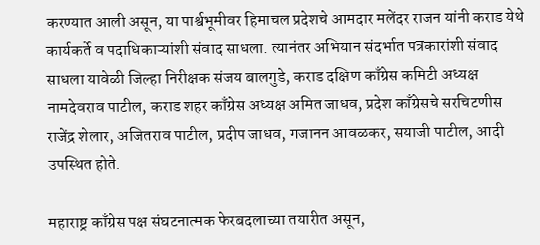करण्यात आली असून, या पार्श्वभूमीवर हिमाचल प्रदेशचे आमदार मलेंदर राजन यांनी कराड येथे कार्यकर्ते व पदाधिकाऱ्यांशी संवाद साधला. त्यानंतर अभियान संदर्भात पत्रकारांशी संवाद साधला यावेळी जिल्हा निरीक्षक संजय बालगुडे, कराड दक्षिण काँग्रेस कमिटी अध्यक्ष नामदेवराव पाटील, कराड शहर काँग्रेस अध्यक्ष अमित जाधव, प्रदेश काँग्रेसचे सरचिटणीस राजेंद्र शेलार, अजितराव पाटील, प्रदीप जाधव, गजानन आवळकर, सयाजी पाटील, आदी उपस्थित होते.

महाराष्ट्र काँग्रेस पक्ष संघटनात्मक फेरबदलाच्या तयारीत असून,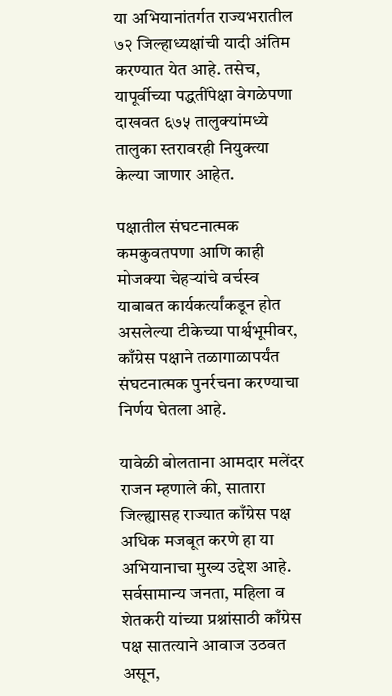या अभियानांतर्गत राज्यभरातील ७२ जिल्हाध्यक्षांची यादी अंतिम करण्यात येत आहे. तसेच, यापूर्वीच्या पद्धतींपेक्षा वेगळेपणा दाखवत ६७५ तालुक्यांमध्ये तालुका स्तरावरही नियुक्त्या केल्या जाणार आहेत.

पक्षातील संघटनात्मक कमकुवतपणा आणि काही मोजक्या चेहऱ्यांचे वर्चस्व याबाबत कार्यकर्त्यांकडून होत असलेल्या टीकेच्या पार्श्वभूमीवर, काँग्रेस पक्षाने तळागाळापर्यंत संघटनात्मक पुनर्रचना करण्याचा निर्णय घेतला आहे.

यावेळी बोलताना आमदार मलेंदर राजन म्हणाले की, सातारा जिल्ह्यासह राज्यात काँग्रेस पक्ष अधिक मजबूत करणे हा या अभियानाचा मुख्य उद्देश आहे. सर्वसामान्य जनता, महिला व शेतकरी यांच्या प्रश्नांसाठी काँग्रेस पक्ष सातत्याने आवाज उठवत असून,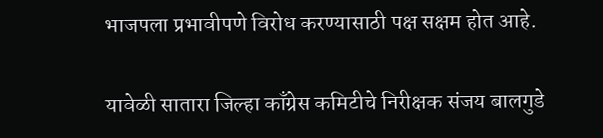भाजपला प्रभावीपणे विरोध करण्यासाठी पक्ष सक्षम होत आहे.

यावेळी सातारा जिल्हा काँग्रेस कमिटीचे निरीक्षक संजय बालगुडे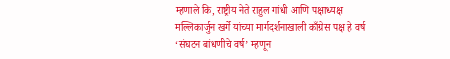म्हणाले कि, राष्ट्रीय नेते राहुल गांधी आणि पक्षाध्यक्ष मल्लिकार्जुन खर्गे यांच्या मार्गदर्शनाखाली काँग्रेस पक्ष हे वर्ष ‘संघटन बांधणीचे वर्ष’ म्हणून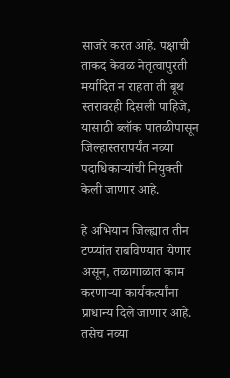साजरे करत आहे. पक्षाची ताकद केवळ नेतृत्वापुरती मर्यादित न राहता ती बूथ स्तरावरही दिसली पाहिजे, यासाठी ब्लॉक पातळीपासून जिल्हास्तरापर्यंत नव्या पदाधिकाऱ्यांची नियुक्ती केली जाणार आहे.

हे अभियान जिल्ह्यात तीन टप्प्यांत राबविण्यात येणार असून, तळागाळात काम करणाऱ्या कार्यकर्त्यांना प्राधान्य दिले जाणार आहे. तसेच नव्या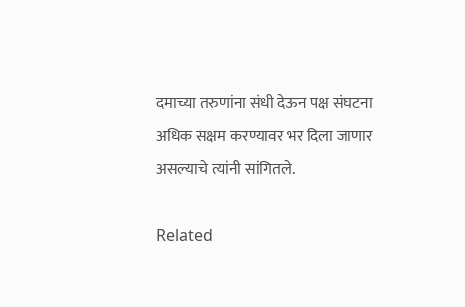दमाच्या तरुणांना संधी देऊन पक्ष संघटना अधिक सक्षम करण्यावर भर दिला जाणार असल्याचे त्यांनी सांगितले.

Related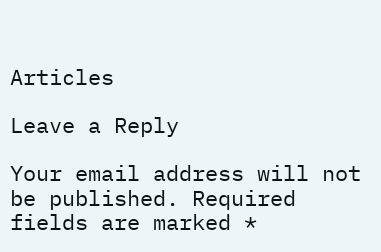Articles

Leave a Reply

Your email address will not be published. Required fields are marked *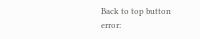Back to top button
error: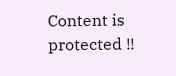Content is protected !!